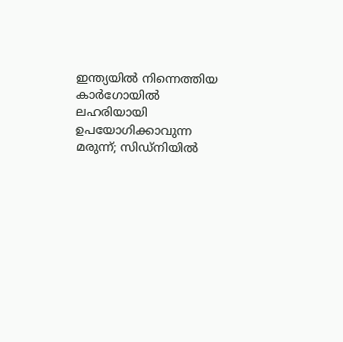ഇന്ത്യയിൽ നിന്നെത്തിയ കാർഗോയിൽ ലഹരിയായി ഉപയോഗിക്കാവുന്ന മരുന്ന്; സിഡ്‌നിയിൽ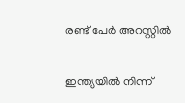രണ്ട് പേർ അറസ്റ്റിൽ

ഇന്ത്യയിൽ നിന്ന്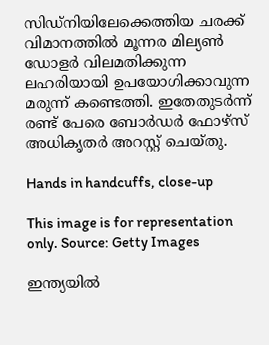സിഡ്‌നിയിലേക്കെത്തിയ ചരക്ക് വിമാനത്തിൽ മൂന്നര മില്യൺ ഡോളർ വിലമതിക്കുന്ന ലഹരിയായി ഉപയോഗിക്കാവുന്ന മരുന്ന് കണ്ടെത്തി. ഇതേതുടർന്ന് രണ്ട് പേരെ ബോർഡർ ഫോഴ്‌സ് അധികൃതർ അറസ്റ്റ് ചെയ്തു.

Hands in handcuffs, close-up

This image is for representation only. Source: Getty Images

ഇന്ത്യയിൽ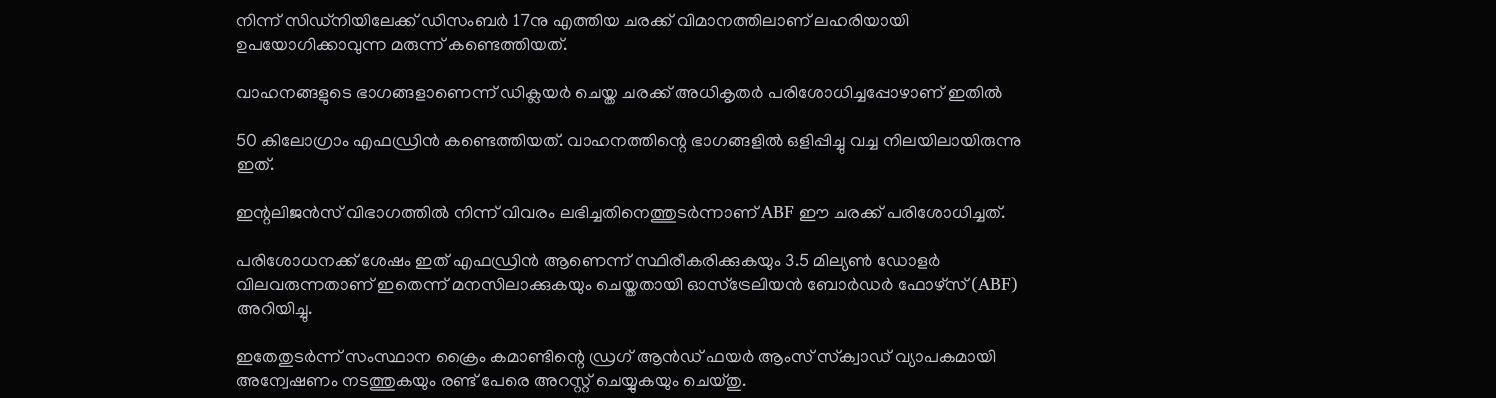നിന്ന് സിഡ്‌നിയിലേക്ക് ഡിസംബർ 17നു എത്തിയ ചരക്ക് വിമാനത്തിലാണ് ലഹരിയായി ഉപയോഗിക്കാവുന്ന മരുന്ന് കണ്ടെത്തിയത്.

വാഹനങ്ങളുടെ ഭാഗങ്ങളാണെന്ന് ഡിക്ലയർ ചെയ്ത ചരക്ക് അധികൃതർ പരിശോധിച്ചപ്പോഴാണ് ഇതിൽ

50 കിലോഗ്രാം എഫഡ്രിൻ കണ്ടെത്തിയത്. വാഹനത്തിന്റെ ഭാഗങ്ങളിൽ ഒളിപ്പിച്ചു വച്ച നിലയിലായിരുന്നു ഇത്.

ഇന്റലിജൻസ് വിഭാഗത്തിൽ നിന്ന് വിവരം ലഭിച്ചതിനെത്തുടർന്നാണ് ABF ഈ ചരക്ക് പരിശോധിച്ചത്.

പരിശോധനക്ക് ശേഷം ഇത് എഫഡ്രിൻ ആണെന്ന് സ്ഥിരീകരിക്കുകയും 3.5 മില്യൺ ഡോളർ വിലവരുന്നതാണ് ഇതെന്ന് മനസിലാക്കുകയും ചെയ്തതായി ഓസ്‌ട്രേലിയൻ ബോർഡർ ഫോഴ്സ് (ABF) അറിയിച്ചു.

ഇതേതുടർന്ന് സംസ്ഥാന ക്രൈം കമാണ്ടിന്റെ ഡ്രഗ് ആൻഡ് ഫയർ ആംസ് സ്‌ക്വാഡ് വ്യാപകമായി അന്വേഷണം നടത്തുകയും രണ്ട് പേരെ അറസ്റ്റ് ചെയ്യുകയും ചെയ്തു.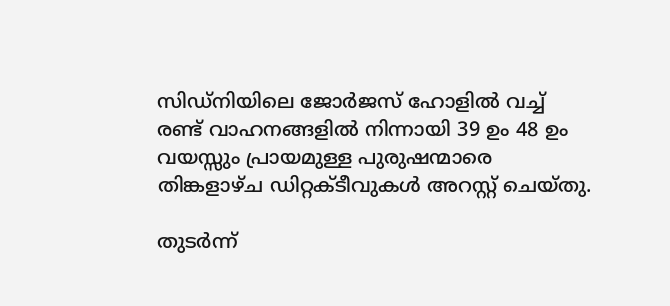സിഡ്‌നിയിലെ ജോർജസ് ഹോളിൽ വച്ച് രണ്ട് വാഹനങ്ങളിൽ നിന്നായി 39 ഉം 48 ഉം വയസ്സും പ്രായമുള്ള പുരുഷന്മാരെ തിങ്കളാഴ്ച ഡിറ്റക്ടീവുകൾ അറസ്റ്റ് ചെയ്തു.

തുടർന്ന്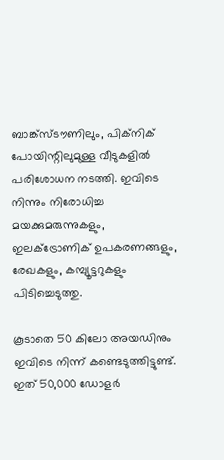ബാങ്ക്സ്‌ടൗണിലും, പിക്നിക് പോയിന്റിലുമുള്ള വീടുകളിൽ പരിശോധന നടത്തി. ഇവിടെ നിന്നും നിരോധിച്ച മയക്കുമരുന്നുകളും, ഇലക്ട്രോണിക് ഉപകരണങ്ങളും, രേഖകളും, കമ്പ്യൂട്ടറുകളും പിടിച്ചെടുത്തു.

കൂടാതെ 50 കിലോ അയഡിനും ഇവിടെ നിന്ന് കണ്ടെടുത്തിട്ടുണ്ട്. ഇത് 50,000 ഡോളർ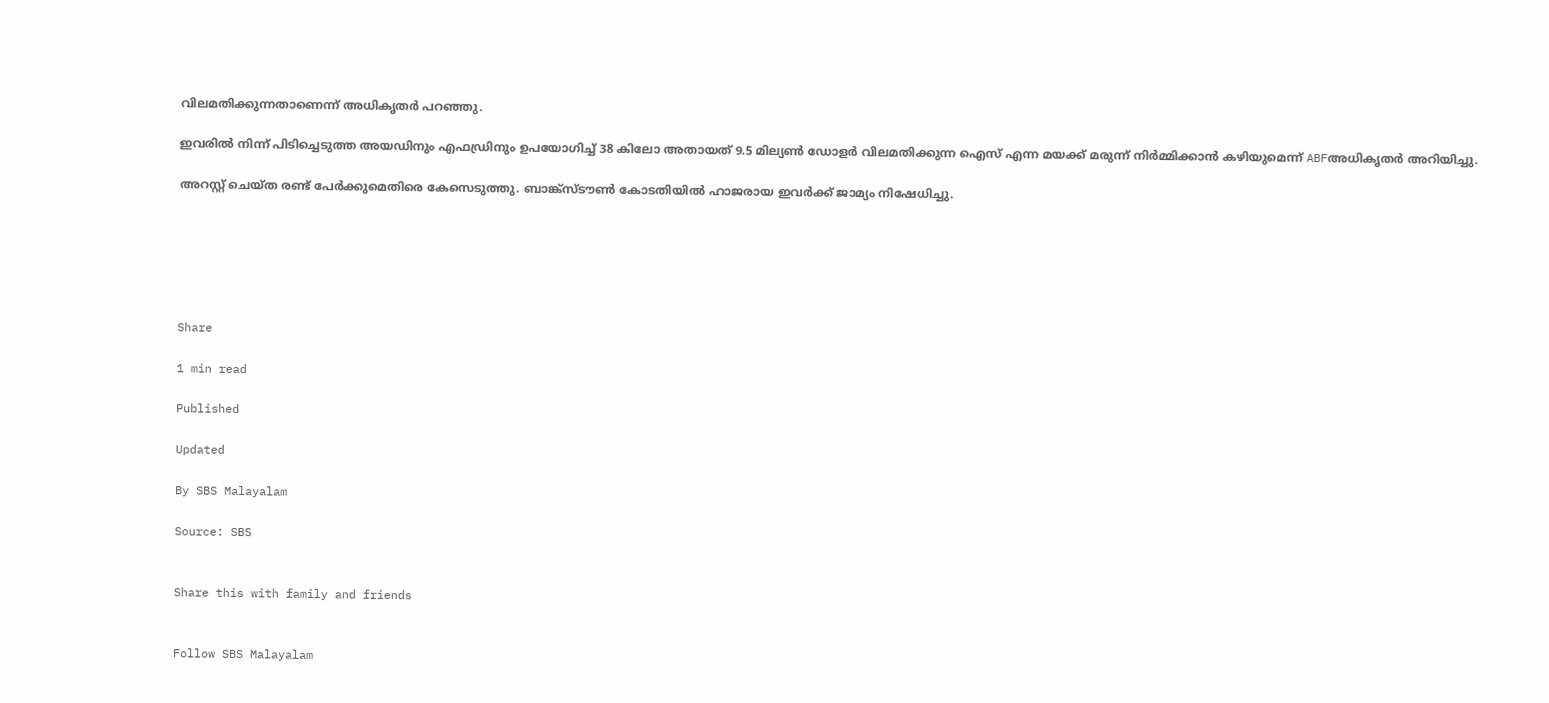വിലമതിക്കുന്നതാണെന്ന് അധികൃതർ പറഞ്ഞു.

ഇവരിൽ നിന്ന് പിടിച്ചെടുത്ത അയഡിനും എഫഡ്രിനും ഉപയോഗിച്ച് 38 കിലോ അതായത് 9.5 മില്യൺ ഡോളർ വിലമതിക്കുന്ന ഐസ് എന്ന മയക്ക് മരുന്ന് നിർമ്മിക്കാൻ കഴിയുമെന്ന് ABFഅധികൃതർ അറിയിച്ചു.

അറസ്റ്റ് ചെയ്ത രണ്ട് പേർക്കുമെതിരെ കേസെടുത്തു. ബാങ്ക്സ്‌ടൗൺ കോടതിയിൽ ഹാജരായ ഇവർക്ക് ജാമ്യം നിഷേധിച്ചു.






Share

1 min read

Published

Updated

By SBS Malayalam

Source: SBS


Share this with family and friends


Follow SBS Malayalam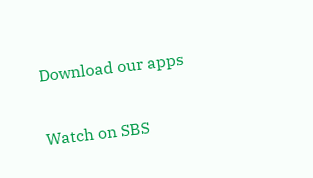Download our apps

Watch on SBS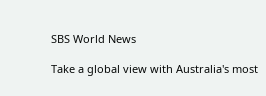SBS World News

Take a global view with Australia's most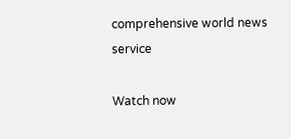comprehensive world news service

Watch now